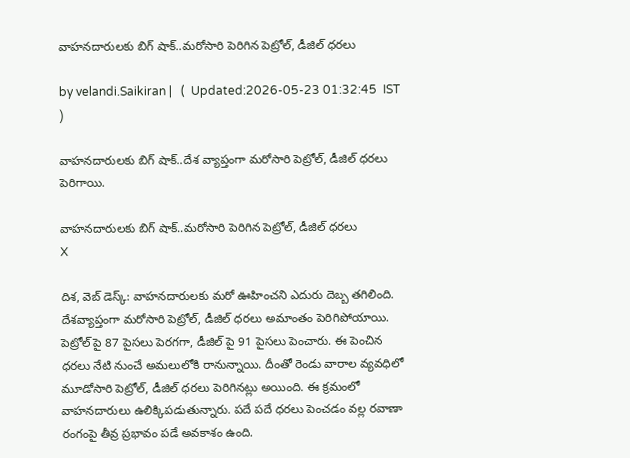వాహ‌న‌దారుల‌కు బిగ్ షాక్‌..మరోసారి పెరిగిన పెట్రోల్, డీజిల్ ధరలు

by velandi.Saikiran |   (  Updated:2026-05-23 01:32:45  IST  )

వాహ‌న‌దారుల‌కు బిగ్ షాక్‌..దేశ వ్యాప్తంగా మరోసారి పెట్రోల్, డీజిల్ ధరలు పెరిగాయి.

వాహ‌న‌దారుల‌కు బిగ్ షాక్‌..మరోసారి పెరిగిన పెట్రోల్, డీజిల్ ధరలు
X

దిశ‌, వెబ్ డెస్క్: వాహనదారులకు మరో ఊహించని ఎదురు దెబ్బ తగిలింది. దేశవ్యాప్తంగా మరోసారి పెట్రోల్, డీజిల్ ధ‌ర‌లు అమాంతం పెరిగిపోయాయి. పెట్రోల్ పై 87 పైసలు పెరగగా, డీజిల్ పై 91 పైసలు పెంచారు. ఈ పెంచిన ధరలు నేటి నుంచే అమలులోకి రానున్నాయి. దీంతో రెండు వారాల వ్యవధిలో మూడోసారి పెట్రోల్, డీజిల్ ధరలు పెరిగినట్లు అయింది. ఈ క్రమంలో వాహనదారులు ఉలిక్కిపడుతున్నారు. పదే పదే ధరలు పెంచడం వల్ల రవాణా రంగంపై తీవ్ర ప్రభావం పడే అవకాశం ఉంది.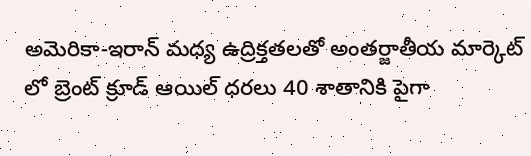అమెరికా-ఇరాన్ మధ్య ఉద్రిక్తతలతో అంతర్జాతీయ మార్కెట్ లో బ్రెంట్ క్రూడ్ ఆయిల్ ధరలు 40 శాతానికి పైగా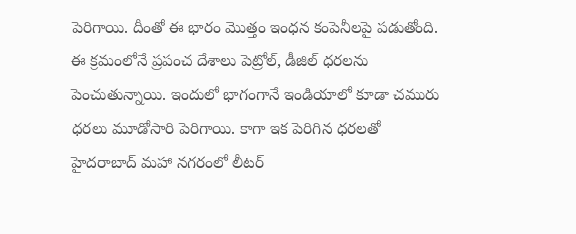పెరిగాయి. దీంతో ఈ భారం మొత్తం ఇంధ‌న కంపెనీలపై పడుతోంది. ఈ క్రమంలోనే ప్రపంచ దేశాలు పెట్రోల్, డీజిల్ ధరలను పెంచుతున్నాయి. ఇందులో భాగంగానే ఇండియాలో కూడా చమురు ధరలు మూడోసారి పెరిగాయి. కాగా ఇక పెరిగిన ధరలతో హైదరాబాద్ మహా నగరంలో లీటర్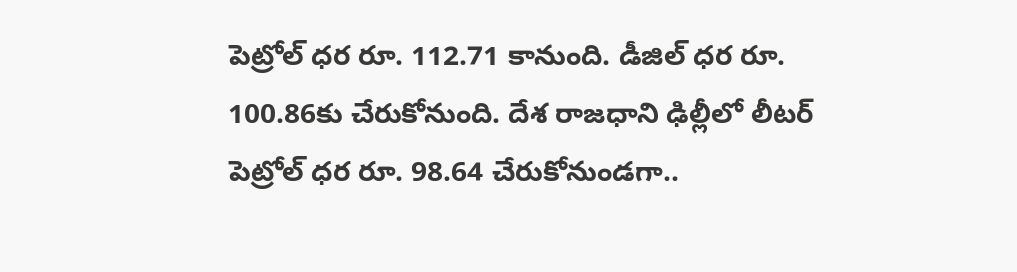పెట్రోల్ ధర రూ. 112.71 కానుంది. డీజిల్ ధర రూ. 100.86కు చేరుకోనుంది. దేశ రాజధాని ఢిల్లీలో లీటర్ పెట్రోల్ ధర రూ. 98.64 చేరుకోనుండగా..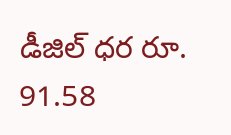డీజిల్ ధర రూ. 91.58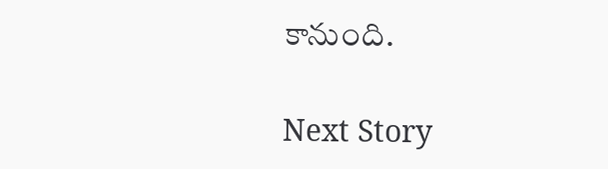కానుంది.

Next Story